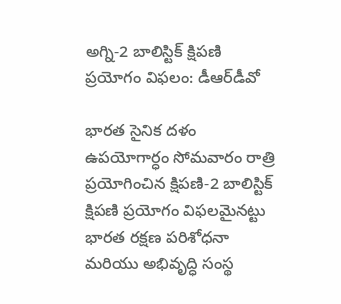అగ్ని-2 బాలిస్టిక్ క్షిపణి ప్రయోగం విఫలం: డీఆర్‌డీవో

భారత సైనిక దళం ఉపయోగార్ధం సోమవారం రాత్రి ప్రయోగించిన క్షిపణి-2 బాలిస్టిక్ క్షిపణి ప్రయోగం విఫలమైనట్టు భారత రక్షణ పరిశోధనా మరియు అభివృద్ధి సంస్థ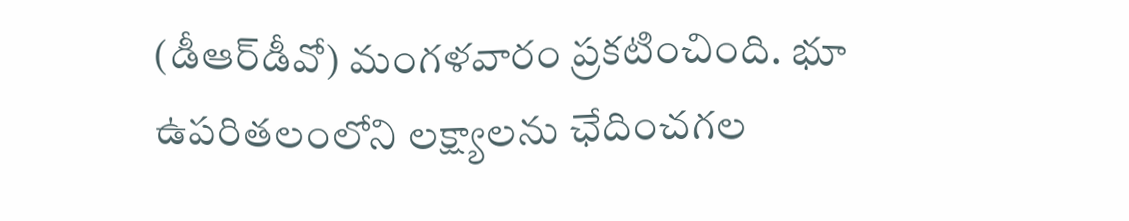(డీఆర్‌డీవో) మంగళవారం ప్రకటించింది. భూ ఉపరితలంలోని లక్ష్యాలను ఛేదించగల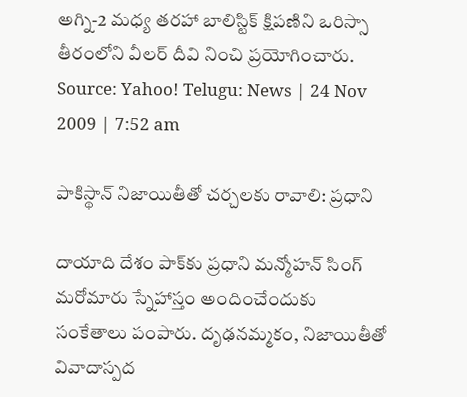అగ్ని-2 మధ్య తరహా బాలిస్టిక్ క్షిపణిని ఒరిస్సా తీరంలోని వీలర్ దీవి నించి ప్రయోగించారు.
Source: Yahoo! Telugu: News | 24 Nov 2009 | 7:52 am

పాకిస్థాన్ నిజాయితీతో చర్చలకు రావాలి: ప్రధాని

దాయాది దేశం పాక్‌కు ప్రధాని మన్మోహన్ సింగ్ మరోమారు స్నేహాస్తం అందించేందుకు సంకేతాలు పంపారు. దృఢనమ్మకం, నిజాయితీతో వివాదాస్పద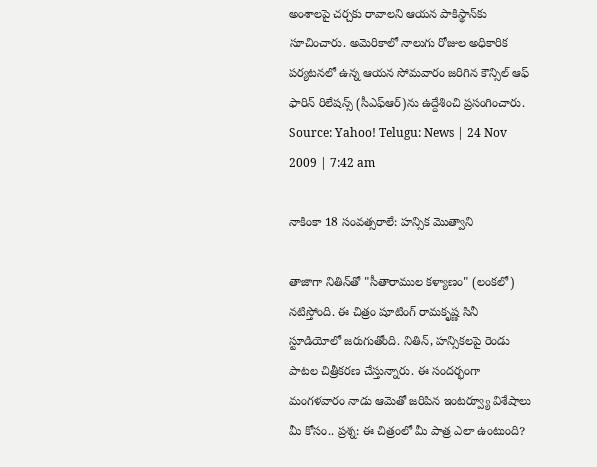అంశాలపై చర్చకు రావాలని ఆయన పాకిస్థాన్‌కు సూచించారు. అమెరికాలో నాలుగు రోజుల అధికారిక పర్యటనలో ఉన్న ఆయన సోమవారం జరిగిన కౌన్సిల్ ఆఫ్ ఫారిన్ రిలేషన్స్ (సీఎఫ్ఆర్)ను ఉద్దేశించి ప్రసంగించారు.
Source: Yahoo! Telugu: News | 24 Nov 2009 | 7:42 am

నాకింకా 18 సంవత్సరాలే: హన్సిక మొత్వాని

తాజాగా నితిన్‌తో "సీతారాముల కళ్యాణం" (లంకలో) నటిస్తోంది. ఈ చిత్రం షూటింగ్ రామకృష్ణ సినీ స్టూడియోలో జరుగుతోంది. నితిన్, హన్సికలపై రెండు పాటల చిత్రీకరణ చేస్తున్నారు. ఈ సందర్భంగా మంగళవారం నాడు ఆమెతో జరిపిన ఇంటర్వ్యూ విశేషాలు మీ కోసం.. ప్రశ్న: ఈ చిత్రంలో మీ పాత్ర ఎలా ఉంటుంది?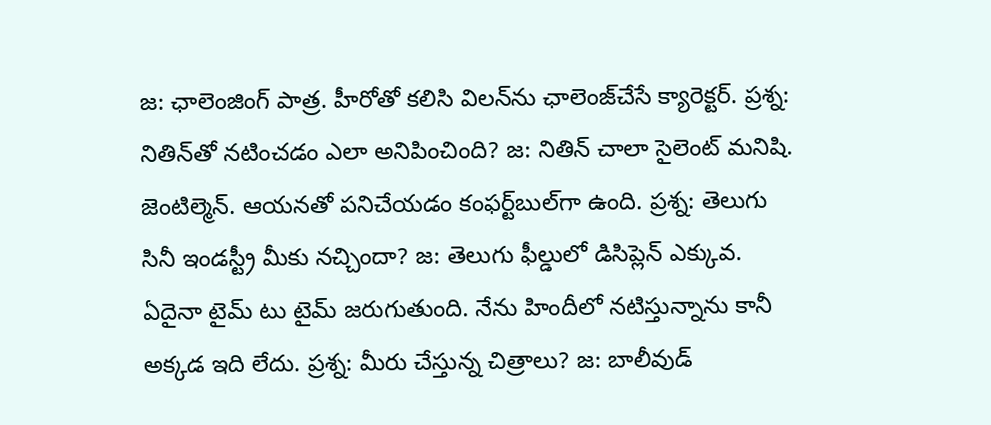జ: ఛాలెంజింగ్ పాత్ర. హీరోతో కలిసి విలన్‌ను ఛాలెంజ్‌చేసే క్యారెక్టర్. ప్రశ్న: నితిన్‌తో నటించడం ఎలా అనిపించింది? జ: నితిన్ చాలా సైలెంట్ మనిషి. జెంటిల్మెన్. ఆయనతో పనిచేయడం కంఫర్ట్‌బుల్‌గా ఉంది. ప్రశ్న: తెలుగు సినీ ఇండస్ట్రీ మీకు నచ్చిందా? జ: తెలుగు ఫీల్డులో డిసిప్లెన్ ఎక్కువ. ఏదైనా టైమ్ టు టైమ్ జరుగుతుంది. నేను హిందీలో నటిస్తున్నాను కానీ అక్కడ ఇది లేదు. ప్రశ్న: మీరు చేస్తున్న చిత్రాలు? జ: బాలీవుడ్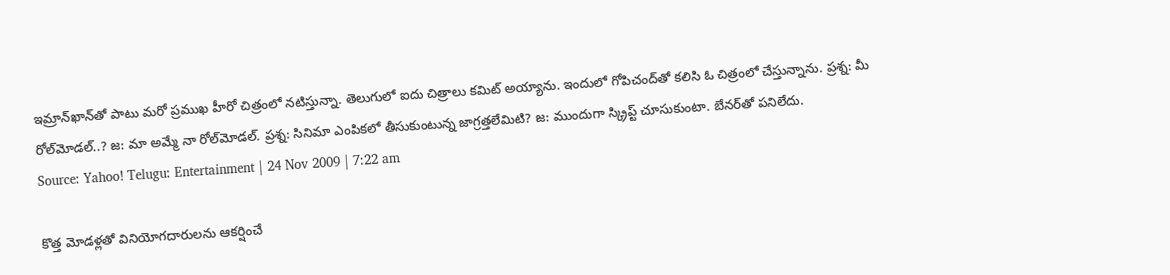ఇమ్రాన్‌ఖాన్‌తో పాటు మరో ప్రముఖ హీరో చిత్రంలో నటిస్తున్నా. తెలుగులో ఐదు చిత్రాలు కమిట్ అయ్యాను. ఇందులో గోపిచంద్‌తో కలిసి ఓ చిత్రంలో చేస్తున్నాను. ప్రశ్న: మీ రోల్‌మోడల్..? జ: మా అమ్మే నా రోల్‌మోడల్. ప్రశ్న: సినిమా ఎంపికలో తీసుకుంటున్న జాగ్రత్తలేమిటి? జ: ముందుగా స్క్రిప్ట్ చూసుకుంటా. బేనర్‌తో పనిలేదు.
Source: Yahoo! Telugu: Entertainment | 24 Nov 2009 | 7:22 am

కొత్త మోడళ్లతో వినియోగదారులను ఆకర్షించే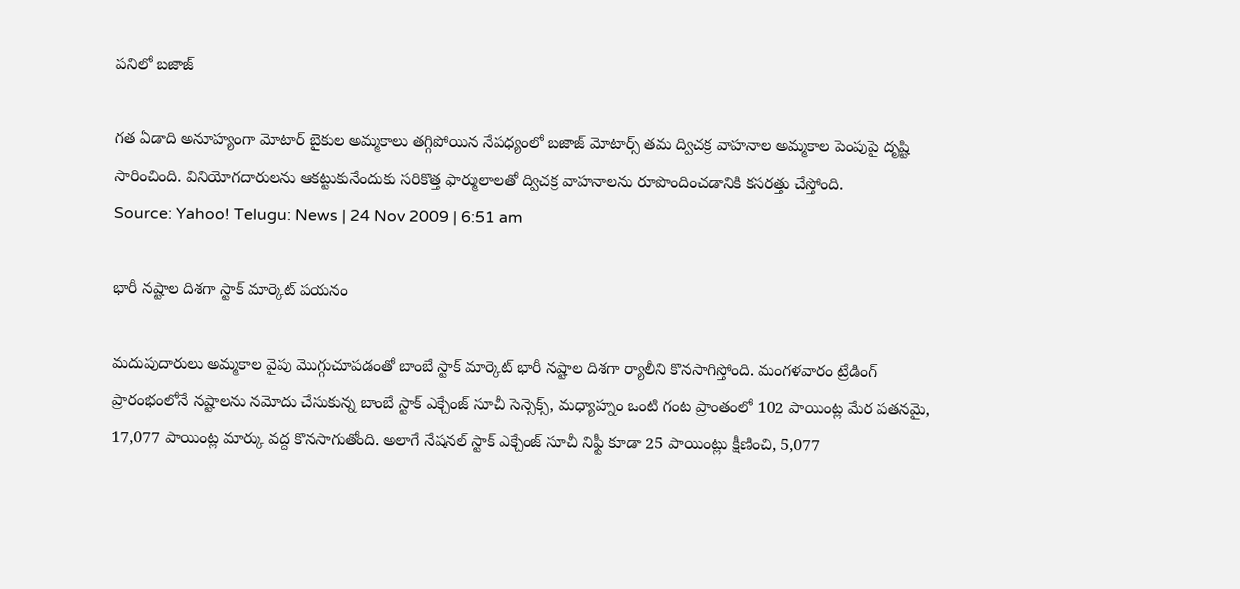పనిలో బజాజ్

గత ఏడాది అనూహ్యంగా మోటార్ బైకుల అమ్మకాలు తగ్గిపోయిన నేపధ్యంలో బజాజ్ మోటార్స్ తమ ద్విచక్ర వాహనాల అమ్మకాల పెంపుపై దృష్టి సారించింది. వినియోగదారులను ఆకట్టుకునేందుకు సరికొత్త ఫార్ములాలతో ద్విచక్ర వాహనాలను రూపొందించడానికి కసరత్తు చేస్తోంది.
Source: Yahoo! Telugu: News | 24 Nov 2009 | 6:51 am

భారీ నష్టాల దిశగా స్టాక్ మార్కెట్ పయనం

మదుపుదారులు అమ్మకాల వైపు మొగ్గుచూపడంతో బాంబే స్టాక్ మార్కెట్ భారీ నష్టాల దిశగా ర్యాలీని కొనసాగిస్తోంది. మంగళవారం ట్రేడింగ్ ప్రారంభంలోనే నష్టాలను నమోదు చేసుకున్న బాంబే స్టాక్ ఎక్చేంజ్ సూచీ సెన్సెక్స్, మధ్యాహ్నం ఒంటి గంట ప్రాంతంలో 102 పాయింట్ల మేర పతనమై, 17,077 పాయింట్ల మార్కు వద్ద కొనసాగుతోంది. అలాగే నేషనల్ స్టాక్ ఎక్చేంజ్ సూచీ నిఫ్టీ కూడా 25 పాయింట్లు క్షీణించి, 5,077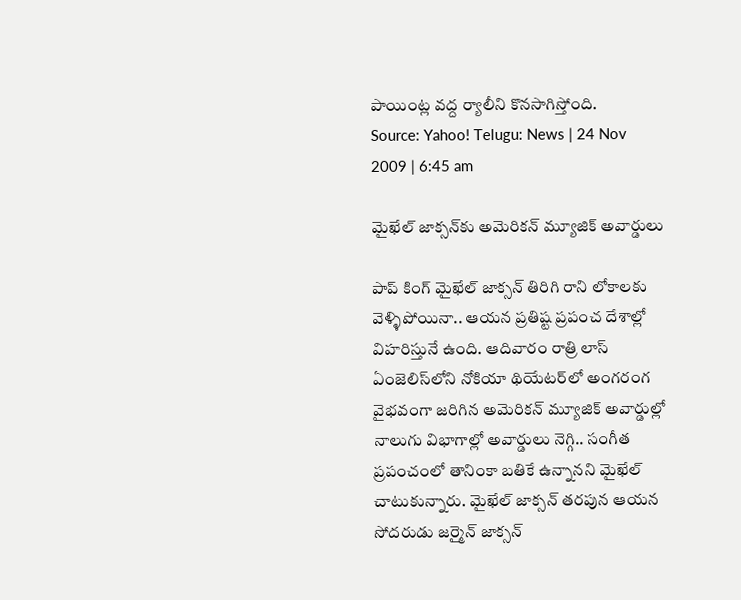పాయింట్ల వద్ద ర్యాలీని కొనసాగిస్తోంది.
Source: Yahoo! Telugu: News | 24 Nov 2009 | 6:45 am

మైఖేల్ జాక్సన్‌కు అమెరికన్ మ్యూజిక్ అవార్డులు

పాప్ కింగ్ మైఖేల్ జాక్సన్ తిరిగి రాని లోకాలకు వెళ్ళిపోయినా.. ఆయన ప్రతిష్ట ప్రపంచ దేశాల్లో విహరిస్తునే ఉంది. ఆదివారం రాత్రి లాస్ ఏంజెలిస్‌లోని నోకియా థియేటర్‌లో అంగరంగ వైభవంగా జరిగిన అమెరికన్ మ్యూజిక్ అవార్డుల్లో నాలుగు విభాగాల్లో అవార్డులు నెగ్గి.. సంగీత ప్రపంచంలో తానింకా బతికే ఉన్నానని మైఖేల్ చాటుకున్నారు. మైఖేల్ జాక్సన్ తరపున ఆయన సోదరుడు జర్మైన్ జాక్సన్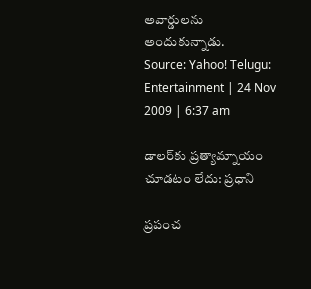అవార్డులను అందుకున్నాడు.
Source: Yahoo! Telugu: Entertainment | 24 Nov 2009 | 6:37 am

డాలర్‌కు ప్రత్యామ్నాయం చూడటం లేదు: ప్రధాని

ప్రపంచ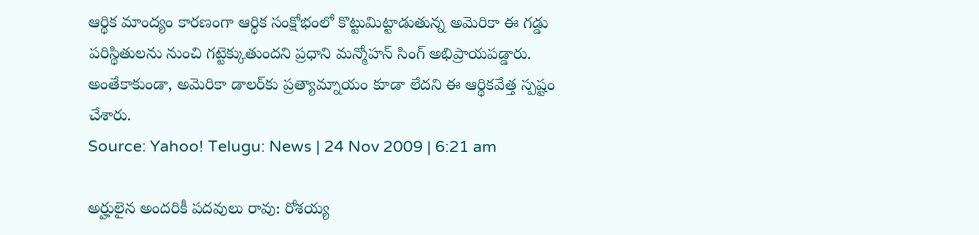ఆర్థిక మాంద్యం కారణంగా ఆర్థిక సంక్షోభంలో కొట్టుమిట్టాడుతున్న అమెరికా ఈ గడ్డు పరిస్థితులను నుంచి గట్టెక్కుతుందని ప్రధాని మన్మోహన్ సింగ్ అభిప్రాయపడ్డారు. అంతేకాకుండా, అమెరికా డాలర్‌కు ప్రత్యామ్నాయం కూడా లేదని ఈ ఆర్థికవేత్త స్పష్టం చేశారు.
Source: Yahoo! Telugu: News | 24 Nov 2009 | 6:21 am

అర్హులైన అందరికీ పదవులు రావు: రోశయ్య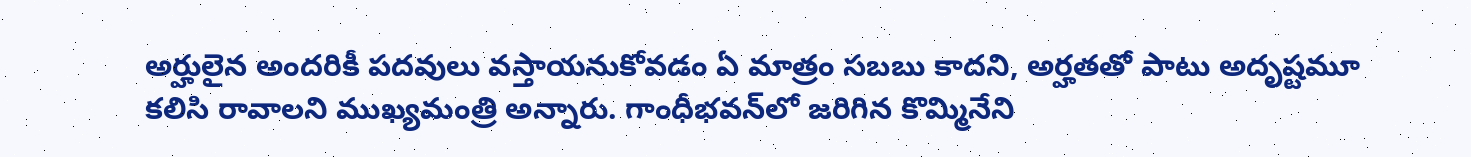అర్హులైన అందరికీ పదవులు వస్తాయనుకోవడం ఏ మాత్రం సబబు కాదని, అర్హతతో పాటు అదృష్టమూ కలిసి రావాలని ముఖ్యమంత్రి అన్నారు. గాంధీభవన్‌లో జరిగిన కొమ్మినేని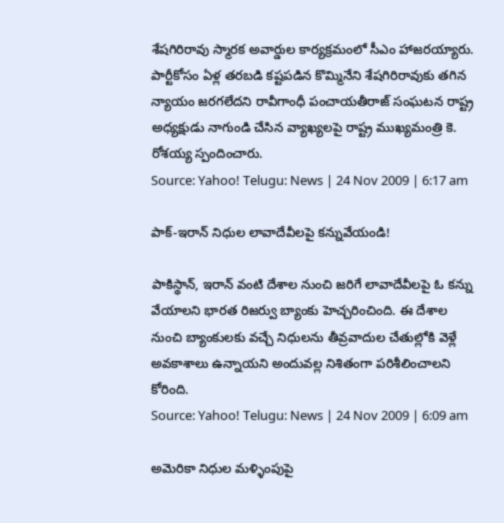శేషగిరిరావు స్మారక అవార్డుల కార్యక్రమంలో సీఎం హాజరయ్యారు. పార్టీకోసం ఏళ్ల తరబడి కష్టపడిన కొమ్మినేని శేషగిరిరావుకు తగిన న్యాయం జరగలేదని రావీగాంధీ పంచాయతీరాజ్ సంఘటన రాష్ట్ర అధ్యక్షుడు నాగుండి చేసిన వ్యాఖ్యలపై రాష్ట్ర ముఖ్యమంత్రి కె. రోశయ్య స్పందించారు.
Source: Yahoo! Telugu: News | 24 Nov 2009 | 6:17 am

పాక్-ఇరాన్ నిధుల లావాదేవీలపై కన్నువేయండి!

పాకిస్థాన్, ఇరాన్ వంటి దేశాల నుంచి జరిగే లావాదేవీలపై ఓ కన్ను వేయాలని భారత రిజర్వు బ్యాంకు హెచ్చరించింది. ఈ దేశాల నుంచి బ్యాంకులకు వచ్చే నిధులను తీవ్రవాదుల చేతుల్లోకి వెళ్లే అవకాశాలు ఉన్నాయని అందువల్ల నిశితంగా పరిశీలించాలని కోరింది.
Source: Yahoo! Telugu: News | 24 Nov 2009 | 6:09 am

అమెరికా నిధుల మళ్ళింపుపై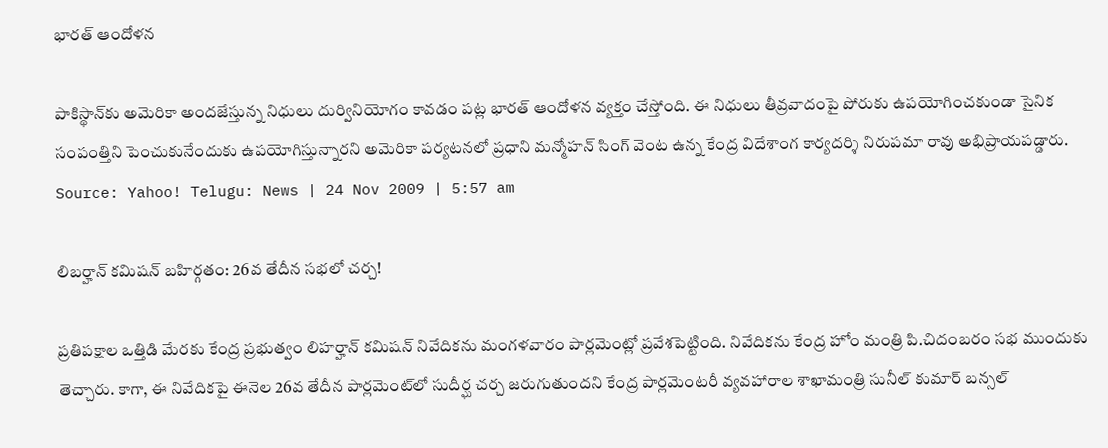భారత్ ఆందోళన

పాకిస్థాన్‌కు అమెరికా అందజేస్తున్న నిధులు దుర్వినియోగం కావడం పట్ల భారత్ ఆందోళన వ్యక్తం చేస్తోంది. ఈ నిధులు తీవ్రవాదంపై పోరుకు ఉపయోగించకుండా సైనిక సంపంత్తిని పెంచుకునేందుకు ఉపయోగిస్తున్నారని అమెరికా పర్యటనలో ప్రధాని మన్మోహన్ సింగ్ వెంట ఉన్న కేంద్ర విదేశాంగ కార్యదర్శి నిరుపమా రావు అభిప్రాయపడ్డారు.
Source: Yahoo! Telugu: News | 24 Nov 2009 | 5:57 am

లిబర్హాన్ కమిషన్ బహిర్గతం: 26వ తేదీన సభలో చర్చ!

ప్రతిపక్షాల ఒత్తిడి మేరకు కేంద్ర ప్రభుత్వం లిహర్హాన్ కమిషన్ నివేదికను మంగళవారం పార్లమెంట్లో ప్రవేశపెట్టింది. నివేదికను కేంద్ర హోం మంత్రి పి.చిదంబరం సభ ముందుకు తెచ్చారు. కాగా, ఈ నివేదికపై ఈనెల 26వ తేదీన పార్లమెంట్‌లో సుదీర్ఘ చర్చ జరుగుతుందని కేంద్ర పార్లమెంటరీ వ్యవహారాల శాఖామంత్రి సునీల్ కుమార్ బన్సల్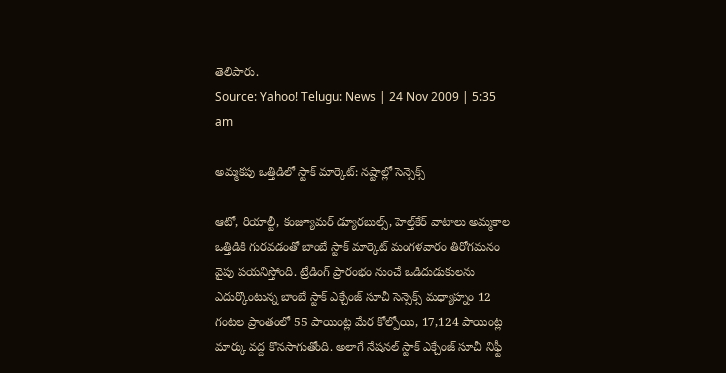తెలిపారు.
Source: Yahoo! Telugu: News | 24 Nov 2009 | 5:35 am

అమ్మకపు ఒత్తిడిలో స్టాక్ మార్కెట్: నష్టాల్లో సెన్సెక్స్

ఆటో, రియాల్టీ, కంజ్యూమర్ డ్యూరబుల్స్, హెల్త్‌కేర్ వాటాలు అమ్మకాల ఒత్తిడికి గురవడంతో బాంబే స్టాక్ మార్కెట్ మంగళవారం తిరోగమనం వైపు పయనిస్తోంది. ట్రేడింగ్ ప్రారంభం నుంచే ఒడిదుడుకులను ఎదుర్కొంటున్న బాంబే స్టాక్ ఎక్చేంజ్ సూచీ సెన్సెక్స్ మధ్యాహ్నం 12 గంటల ప్రాంతంలో 55 పాయింట్ల మేర కోల్పోయి, 17,124 పాయింట్ల మార్కు వద్ద కొనసాగుతోంది. అలాగే నేషనల్ స్టాక్ ఎక్చేంజ్ సూచీ నిఫ్టీ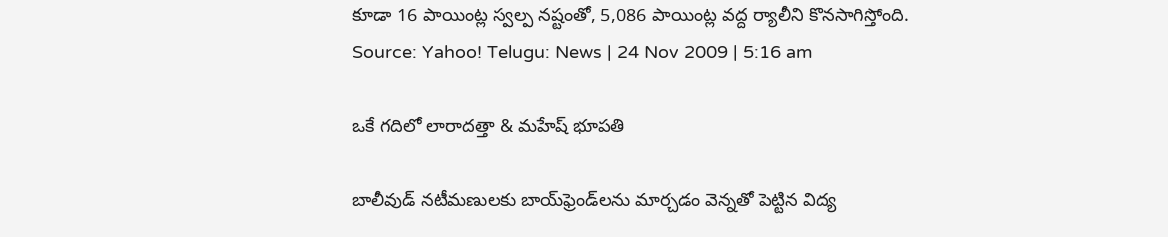కూడా 16 పాయింట్ల స్వల్ప నష్టంతో, 5,086 పాయింట్ల వద్ద ర్యాలీని కొనసాగిస్తోంది.
Source: Yahoo! Telugu: News | 24 Nov 2009 | 5:16 am

ఒకే గదిలో లారాదత్తా & మహేష్ భూపతి

బాలీవుడ్ నటీమణులకు బాయ్‌ఫ్రెండ్‌లను మార్చడం వెన్నతో పెట్టిన విద్య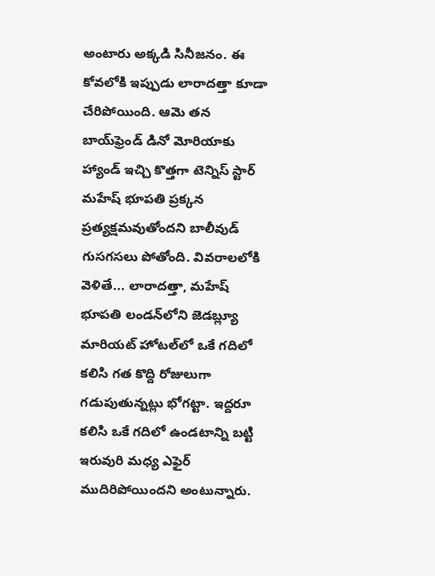అంటారు అక్కడి సినీజనం. ఈ కోవలోకి ఇప్పుడు లారాదత్తా కూడా చేరిపోయింది. ఆమె తన బాయ్‌ఫ్రెండ్ డినో మోరియాకు హ్యాండ్ ఇచ్చి కొత్తగా టెన్నిస్ స్టార్ మహేష్ భూపతి ప్రక్కన ప్రత్యక్షమవుతోందని బాలీవుడ్ గుసగసలు పోతోంది. వివరాలలోకి వెళితే... లారాదత్తా, మహేష్ భూపతి లండన్‌లోని జెడబ్ల్యూ మారియట్ హోటల్‌లో ఒకే గదిలో కలిసి గత కొద్ది రోజులుగా గడుపుతున్నట్లు భోగట్టా. ఇద్దరూ కలిసి ఒకే గదిలో ఉండటాన్ని బట్టి ఇరువురి మధ్య ఎఫైర్ ముదిరిపోయిందని అంటున్నారు.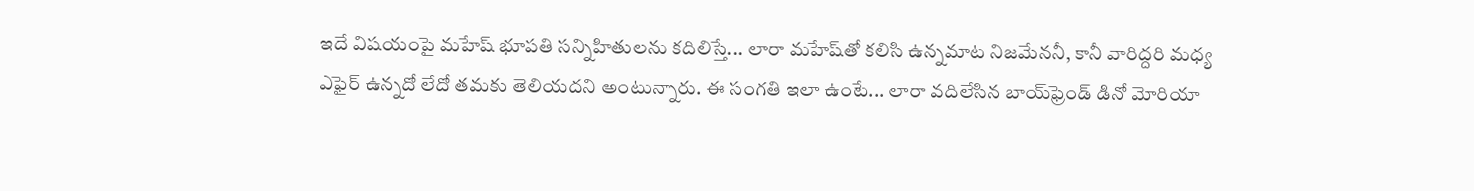ఇదే విషయంపై మహేష్ భూపతి సన్నిహితులను కదిలిస్తే... లారా మహేష్‌తో కలిసి ఉన్నమాట నిజమేననీ, కానీ వారిద్దరి మధ్య ఎఫైర్ ఉన్నదో లేదో తమకు తెలియదని అంటున్నారు. ఈ సంగతి ఇలా ఉంటే... లారా వదిలేసిన బాయ్‌ఫ్రెండ్ డినో మోరియా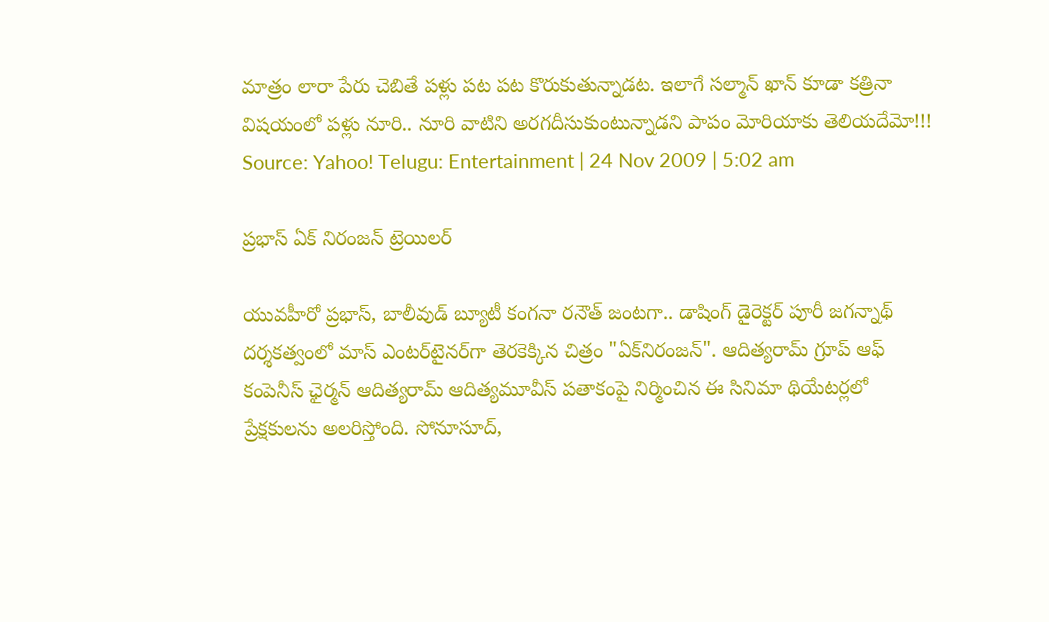మాత్రం లారా పేరు చెబితే పళ్లు పట పట కొరుకుతున్నాడట. ఇలాగే సల్మాన్ ఖాన్ కూడా కత్రినా విషయంలో పళ్లు నూరి.. నూరి వాటిని అరగదీసుకుంటున్నాడని పాపం మోరియాకు తెలియదేమో!!!
Source: Yahoo! Telugu: Entertainment | 24 Nov 2009 | 5:02 am

ప్రభాస్ ఏక్ నిరంజన్ ట్రెయిలర్

యువహీరో ప్రభాస్‌, బాలీవుడ్‌ బ్యూటీ కంగనా రనౌత్‌ జంటగా.. డాషింగ్‌ డైరెక్టర్‌ పూరీ జగన్నాథ్‌ దర్శకత్వంలో మాస్ ఎంటర్‌టైనర్‌గా తెరకెక్కిన చిత్రం "ఏక్‌నిరంజన్". ఆదిత్యరామ్‌ గ్రూప్‌ ఆఫ్‌ కంపెనీస్‌ ఛైర్మన్‌ ఆదిత్యరామ్‌ ఆదిత్యమూవీస్‌ పతాకంపై నిర్మించిన ఈ సినిమా థియేటర్లలో ప్రేక్షకులను అలరిస్తోంది. సోనూసూద్‌,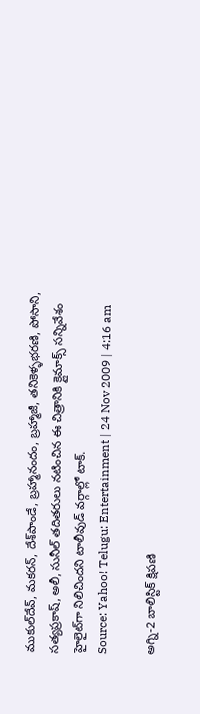ముకుల్‌దేవ్‌, మకరన్‌, దేశ్‌పాండే, బ్రహ్మానందం, బ్రహ్మాజీ, తనికెళ్ళభరణి, పోసాని, సత్యప్రకాష్‌, అలీ, సునీల్‌ తదితరులు నటించిన ఈ చిత్రానికి క్లైమాక్స్ సన్నివేశం హైలైట్‌గా నిలిచిందని టాలీవుడ్ వర్గాల్లో టాక్.
Source: Yahoo! Telugu: Entertainment | 24 Nov 2009 | 4:16 am

అగ్ని-2 బాలిస్టిక్ క్షిపణి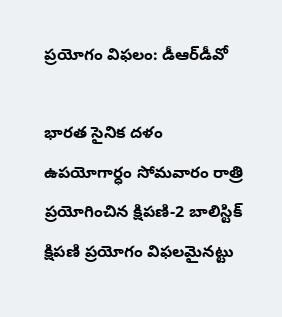ప్రయోగం విఫలం: డీఆర్‌డీవో

భారత సైనిక దళం ఉపయోగార్ధం సోమవారం రాత్రి ప్రయోగించిన క్షిపణి-2 బాలిస్టిక్ క్షిపణి ప్రయోగం విఫలమైనట్టు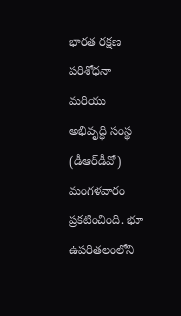భారత రక్షణ పరిశోధనా మరియు అభివృద్ధి సంస్థ (డీఆర్‌డీవో) మంగళవారం ప్రకటించింది. భూ ఉపరితలంలోని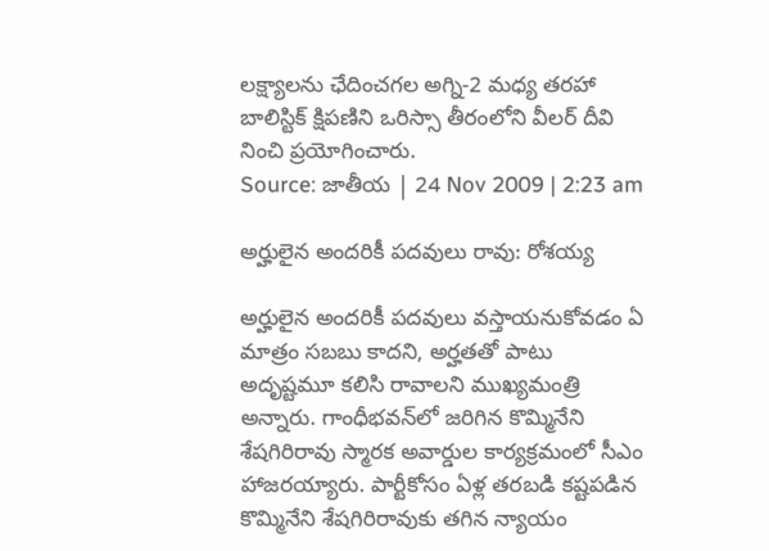లక్ష్యాలను ఛేదించగల అగ్ని-2 మధ్య తరహా బాలిస్టిక్ క్షిపణిని ఒరిస్సా తీరంలోని వీలర్ దీవి నించి ప్రయోగించారు.
Source: జాతీయ | 24 Nov 2009 | 2:23 am

అర్హులైన అందరికీ పదవులు రావు: రోశయ్య

అర్హులైన అందరికీ పదవులు వస్తాయనుకోవడం ఏ మాత్రం సబబు కాదని, అర్హతతో పాటు అదృష్టమూ కలిసి రావాలని ముఖ్యమంత్రి అన్నారు. గాంధీభవన్‌లో జరిగిన కొమ్మినేని శేషగిరిరావు స్మారక అవార్డుల కార్యక్రమంలో సీఎం హాజరయ్యారు. పార్టీకోసం ఏళ్ల తరబడి కష్టపడిన కొమ్మినేని శేషగిరిరావుకు తగిన న్యాయం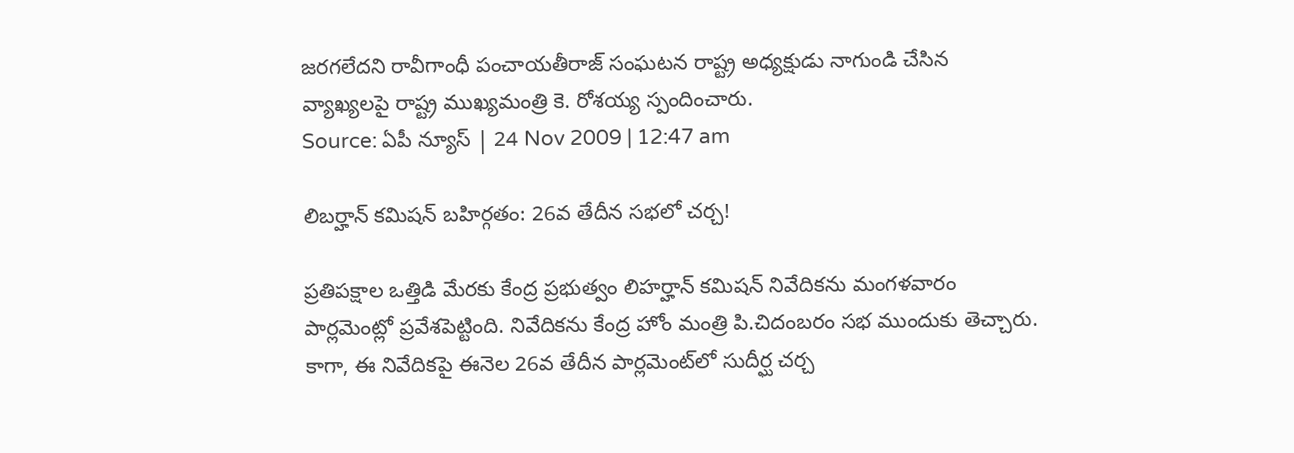జరగలేదని రావీగాంధీ పంచాయతీరాజ్ సంఘటన రాష్ట్ర అధ్యక్షుడు నాగుండి చేసిన వ్యాఖ్యలపై రాష్ట్ర ముఖ్యమంత్రి కె. రోశయ్య స్పందించారు.
Source: ఏపీ న్యూస్ | 24 Nov 2009 | 12:47 am

లిబర్హాన్ కమిషన్ బహిర్గతం: 26వ తేదీన సభలో చర్చ!

ప్రతిపక్షాల ఒత్తిడి మేరకు కేంద్ర ప్రభుత్వం లిహర్హాన్ కమిషన్ నివేదికను మంగళవారం పార్లమెంట్లో ప్రవేశపెట్టింది. నివేదికను కేంద్ర హోం మంత్రి పి.చిదంబరం సభ ముందుకు తెచ్చారు. కాగా, ఈ నివేదికపై ఈనెల 26వ తేదీన పార్లమెంట్‌లో సుదీర్ఘ చర్చ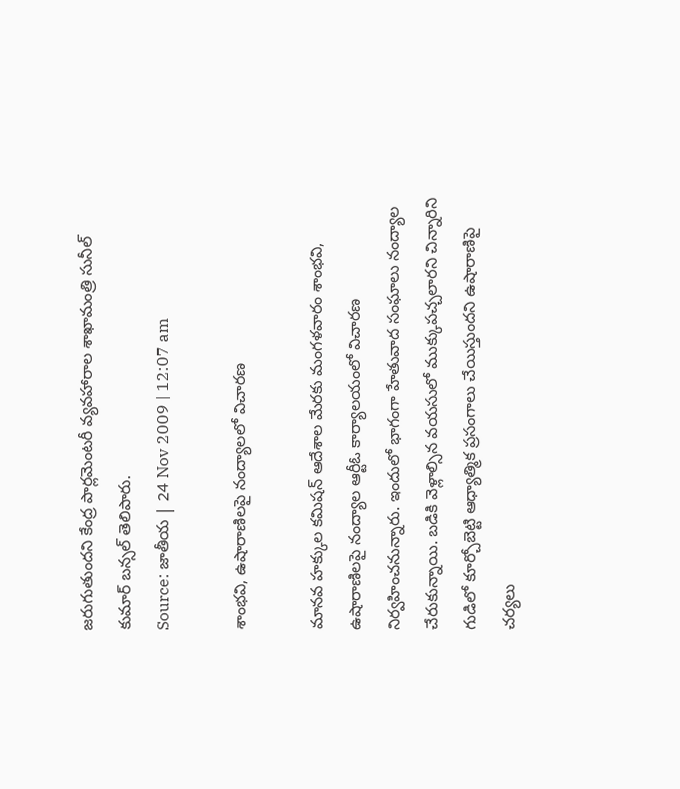జరుగుతుందని కేంద్ర పార్లమెంటరీ వ్యవహారాల శాఖామంత్రి సునీల్ కుమార్ బన్సల్ తెలిపారు.
Source: జాతీయ | 24 Nov 2009 | 12:07 am

శాంభవి, ఉషారాణిలపై నంద్యాలలో విచారణ

మానవ హక్కుల కమిషన్ ఆదేశాల మేరకు మంగళవారం శాంభవి, ఉషారాణిలపై నంద్యాల ఆర్టీఓ కార్యాలయంలో విచారణ నిర్వహించనున్నారు. ఇందులో భాగంగా హేతువాద సంఘాలు నంద్యాల చేరుకున్నాయి. బడికి వెళ్లాల్సిన వయసులో ముక్కుపచ్చలారని చిన్నారిని గుడిలో కూర్చోబెట్టి ఆధ్యాత్మిక ప్రసంగాలు చేయిస్తుందని ఉషారాణిపై చర్యలు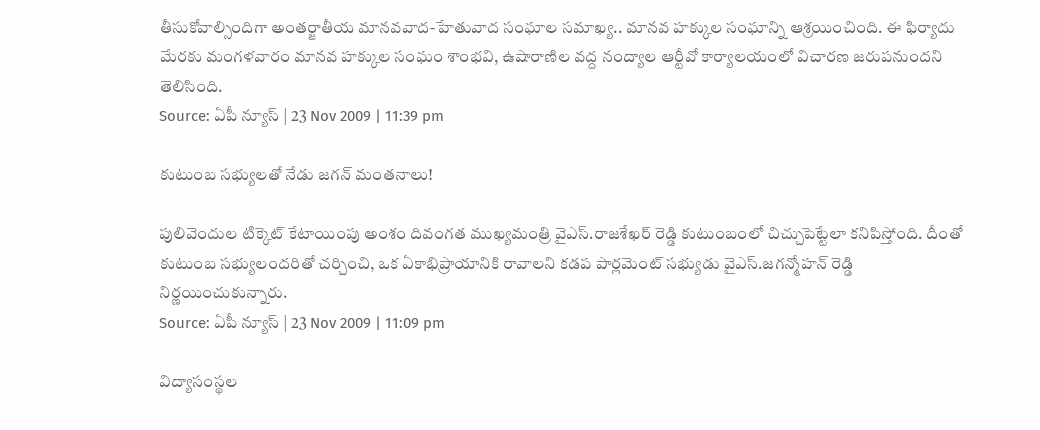తీసుకోవాల్సిందిగా అంతర్జాతీయ మానవవాద-హేతువాద సంఘాల సమాఖ్య.. మానవ హక్కుల సంఘాన్ని ఆశ్రయించింది. ఈ ఫిర్యాదు మేరకు మంగళవారం మానవ హక్కుల సంఘం శాంభవి, ఉషారాణిల వద్ద నంద్యాల ఆర్టీవో కార్యాలయంలో విచారణ జరుపనుందని తెలిసింది.
Source: ఏపీ న్యూస్ | 23 Nov 2009 | 11:39 pm

కుటుంబ సభ్యులతో నేడు జగన్ మంతనాలు!

పులివెందుల టిక్కెట్ కేటాయింపు అంశం దివంగత ముఖ్యమంత్రి వైఎస్.రాజశేఖర్ రెడ్డి కుటుంబంలో చిచ్చుపెట్టేలా కనిపిస్తోంది. దీంతో కుటుంబ సభ్యులందరితో చర్చించి, ఒక ఏకాభిప్రాయానికి రావాలని కడప పార్లమెంట్ సభ్యుడు వైఎస్.జగన్మోహన్ రెడ్డి నిర్ణయించుకున్నారు.
Source: ఏపీ న్యూస్ | 23 Nov 2009 | 11:09 pm

విద్యాసంస్థల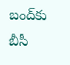బంద్‌కు బీసీ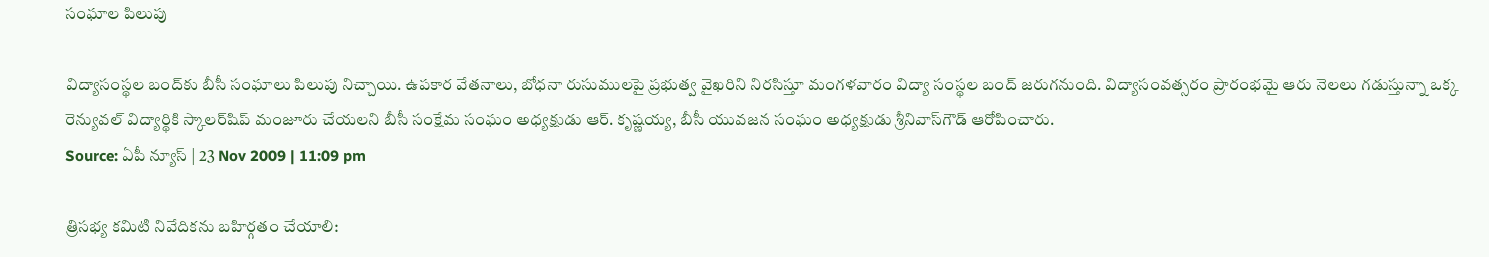సంఘాల పిలుపు

విద్యాసంస్థల బంద్‌కు బీసీ సంఘాలు పిలుపు నిచ్చాయి. ఉపకార వేతనాలు, బోధనా రుసుములపై ప్రభుత్వ వైఖరిని నిరసిస్తూ మంగళవారం విద్యా సంస్థల బంద్ జరుగనుంది. విద్యాసంవత్సరం ప్రారంభమై ఆరు నెలలు గడుస్తున్నా ఒక్క రెన్యువల్ విద్యార్థికి స్కాలర్‌షిప్ మంజూరు చేయలని బీసీ సంక్షేమ సంఘం అధ్యక్షుడు ఆర్. కృష్ణయ్య, బీసీ యువజన సంఘం అధ్యక్షుడు శ్రీనివాస్‌గౌడ్ ఆరోపించారు.
Source: ఏపీ న్యూస్ | 23 Nov 2009 | 11:09 pm

త్రిసభ్య కమిటి నివేదికను బహిర్గతం చేయాలి: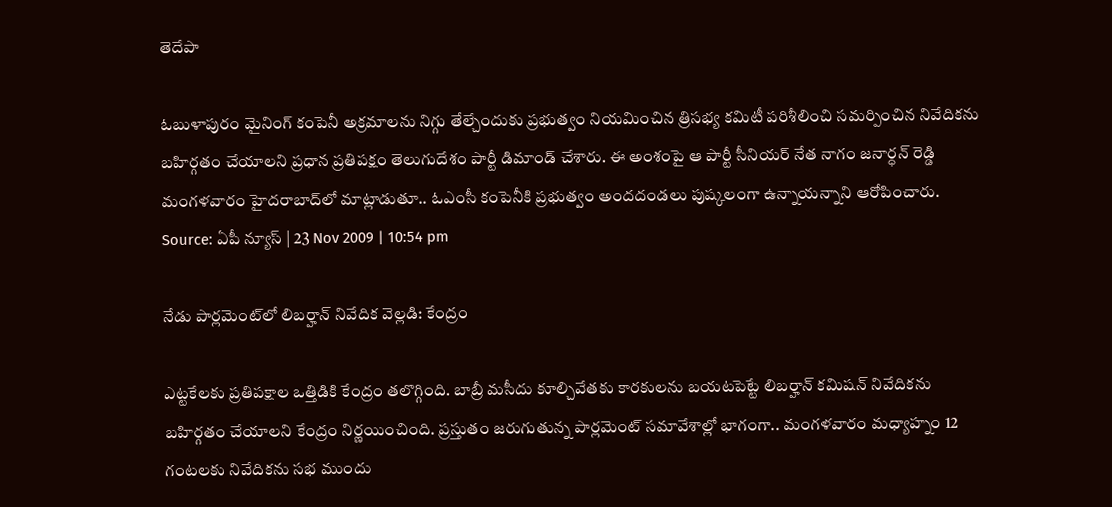తెదేపా

ఓబుళాపురం మైనింగ్ కంపెనీ అక్రమాలను నిగ్గు తేల్చేందుకు ప్రభుత్వం నియమించిన త్రిసభ్య కమిటీ పరిశీలించి సమర్పించిన నివేదికను బహిర్గతం చేయాలని ప్రధాన ప్రతిపక్షం తెలుగుదేశం పార్టీ డిమాండ్ చేశారు. ఈ అంశంపై ఆ పార్టీ సీనియర్ నేత నాగం జనార్ధన్ రెడ్డి మంగళవారం హైదరాబాద్‌లో మాట్లాడుతూ.. ఓఎంసీ కంపెనీకి ప్రభుత్వం అందదండలు పుష్కలంగా ఉన్నాయన్నాని ఆరోపించారు.
Source: ఏపీ న్యూస్ | 23 Nov 2009 | 10:54 pm

నేడు పార్లమెంట్‌లో లిబర్హాన్ నివేదిక వెల్లడి: కేంద్రం

ఎట్టకేలకు ప్రతిపక్షాల ఒత్తిడికి కేంద్రం తలొగ్గింది. బాబ్రీ మసీదు కూల్చివేతకు కారకులను బయటపెట్టే లిబర్హాన్ కమిషన్ నివేదికను బహిర్గతం చేయాలని కేంద్రం నిర్ణయించింది. ప్రస్తుతం జరుగుతున్న పార్లమెంట్ సమావేశాల్లో భాగంగా.. మంగళవారం మధ్యాహ్నం 12 గంటలకు నివేదికను సభ ముందు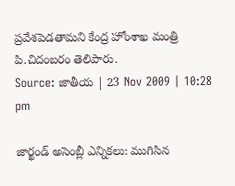ప్రవేశపెడతామని కేంద్ర హోంశాఖ మంత్రి పి.చిదంబరం తెలిపారు.
Source: జాతీయ | 23 Nov 2009 | 10:28 pm

జార్ఖండ్ అసెంబ్లీ ఎన్నికలు: ముగిసిన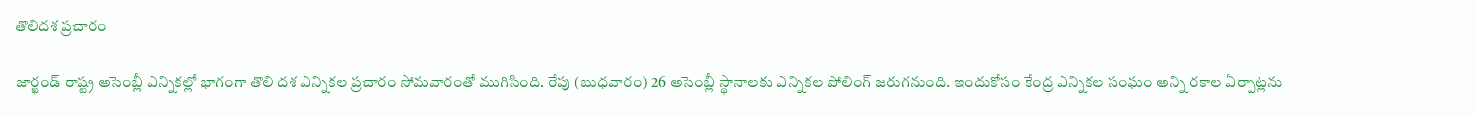తొలిదశ ప్రచారం

జార్ఖండ్ రాష్ట్ర అసెంబ్లీ ఎన్నికల్లో భాగంగా తొలి దశ ఎన్నికల ప్రచారం సోమవారంతో ముగిసింది. రేపు (బుధవారం) 26 అసెంబ్లీ స్థానాలకు ఎన్నికల పోలింగ్ జరుగనుంది. ఇందుకోసం కేంద్ర ఎన్నికల సంఘం అన్ని రకాల ఏర్పాట్లను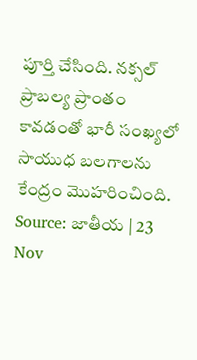పూర్తి చేసింది. నక్సల్ ప్రాబల్య ప్రాంతం కావడంతో భారీ సంఖ్యలో సాయుధ బలగాలను కేంద్రం మొహరించింది.
Source: జాతీయ | 23 Nov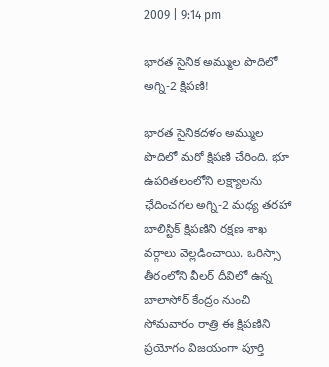2009 | 9:14 pm

భారత సైనిక అమ్ముల పొదిలో అగ్ని-2 క్షిపణి!

భారత సైనికదళం అమ్ముల పొదిలో మరో క్షిపణి చేరింది. భూ ఉపరితలంలోని లక్ష్యాలను ఛేదించగల అగ్ని-2 మధ్య తరహా బాలిస్టిక్ క్షిపణిని రక్షణ శాఖ వర్గాలు వెల్లడించాయి. ఒరిస్సా తీరంలోని వీలర్ దీవిలో ఉన్న బాలాసోర్ కేంద్రం నుంచి సోమవారం రాత్రి ఈ క్షిపణిని ప్రయోగం విజయంగా పూర్తి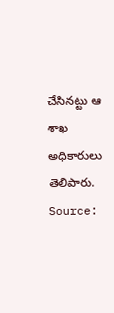చేసినట్టు ఆ శాఖ అధికారులు తెలిపారు.
Source: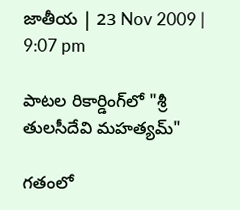జాతీయ | 23 Nov 2009 | 9:07 pm

పాటల రికార్డింగ్‌లో "శ్రీ తులసీదేవి మహత్యమ్"

గతంలో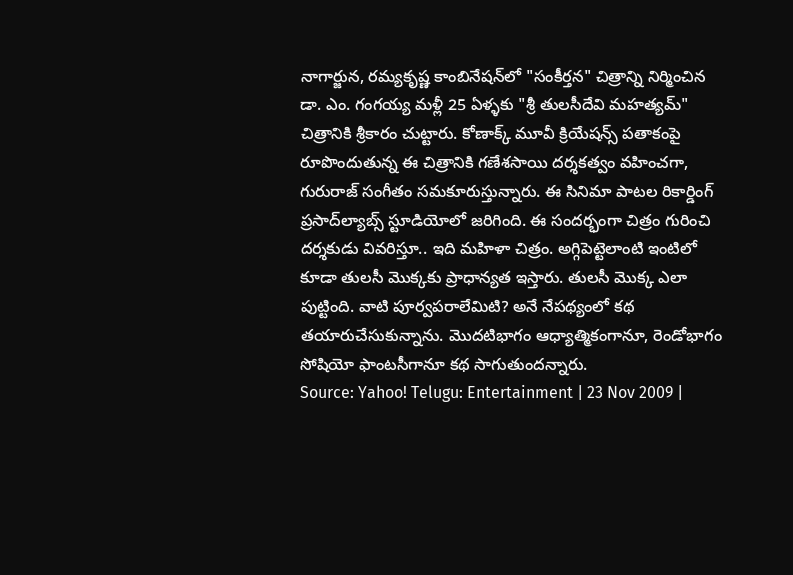నాగార్జున, రమ్యకృష్ణ కాంబినేషన్‌లో "సంకీర్తన" చిత్రాన్ని నిర్మించిన డా. ఎం. గంగయ్య మళ్లీ 25 ఏళ్ళకు "శ్రీ తులసీదేవి మహత్యమ్" చిత్రానికి శ్రీకారం చుట్టారు. కోణాక్క్ మూవీ క్రియేషన్స్ పతాకంపై రూపొందుతున్న ఈ చిత్రానికి గణేశసాయి దర్శకత్వం వహించగా, గురురాజ్ సంగీతం సమకూరుస్తున్నారు. ఈ సినిమా పాటల రికార్డింగ్ ప్రసాద్‌ల్యాబ్స్ స్టూడియోలో జరిగింది. ఈ సందర్భంగా చిత్రం గురించి దర్శకుడు వివరిస్తూ.. ఇది మహిళా చిత్రం. అగ్గిపెట్టెలాంటి ఇంటిలో కూడా తులసీ మొక్కకు ప్రాధాన్యత ఇస్తారు. తులసీ మొక్క ఎలా పుట్టింది. వాటి పూర్వపరాలేమిటి? అనే నేపథ్యంలో కథ తయారుచేసుకున్నాను. మొదటిభాగం ఆధ్యాత్మికంగానూ, రెండోభాగం సోషియో ఫాంటసీగానూ కథ సాగుతుందన్నారు.
Source: Yahoo! Telugu: Entertainment | 23 Nov 2009 |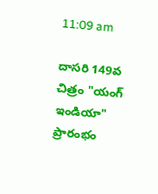11:09 am

దాసరి 149వ చిత్రం "యంగ్ ఇండియా" ప్రారంభం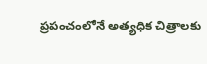ప్రపంచంలోనే అత్యధిక చిత్రాలకు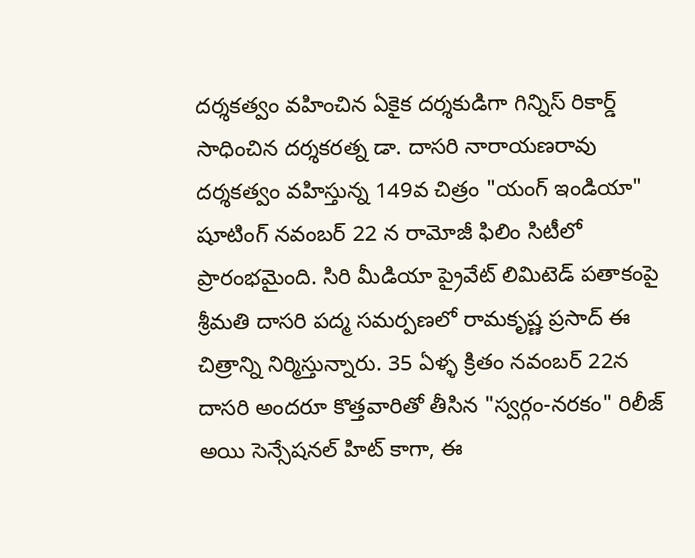దర్శకత్వం వహించిన ఏకైక దర్శకుడిగా గిన్నిస్ రికార్డ్ సాధించిన దర్శకరత్న డా. దాసరి నారాయణరావు దర్శకత్వం వహిస్తున్న 149వ చిత్రం "యంగ్ ఇండియా" షూటింగ్ నవంబర్ 22 న రామోజీ ఫిలిం సిటీలో ప్రారంభమైంది. సిరి మీడియా ప్రైవేట్ లిమిటెడ్ పతాకంపై శ్రీమతి దాసరి పద్మ సమర్పణలో రామకృష్ణ ప్రసాద్ ఈ చిత్రాన్ని నిర్మిస్తున్నారు. 35 ఏళ్ళ క్రితం నవంబర్ 22న దాసరి అందరూ కొత్తవారితో తీసిన "స్వర్గం-నరకం" రిలీజ్ అయి సెన్సేషనల్ హిట్ కాగా, ఈ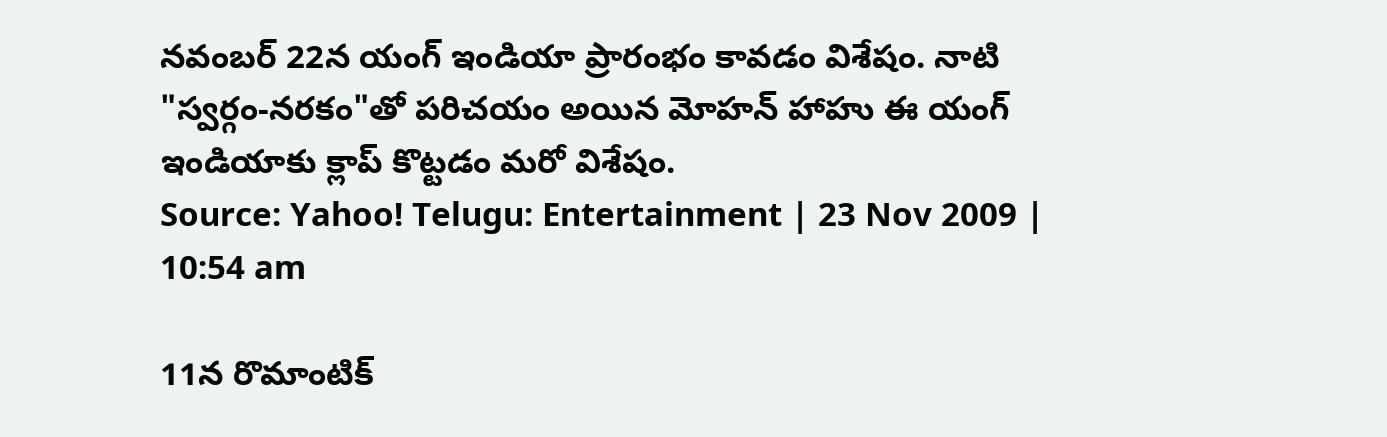నవంబర్ 22న యంగ్ ఇండియా ప్రారంభం కావడం విశేషం. నాటి "స్వర్గం-నరకం"తో పరిచయం అయిన మోహన్ హాహు ఈ యంగ్ ఇండియాకు క్లాప్ కొట్టడం మరో విశేషం.
Source: Yahoo! Telugu: Entertainment | 23 Nov 2009 | 10:54 am

11న రొమాంటిక్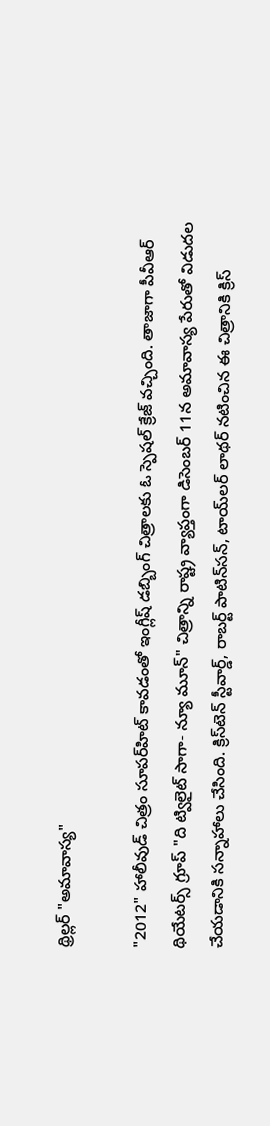థ్రిల్లర్ "అమావాస్య"

"2012" హాలీవుడ్ చిత్రం సూపర్‌హిట్ కావడంతో ఇంగ్లీష్ డబ్బింగ్ చిత్రాలకు ఓ స్పెషల్ క్రేజ్ వచ్చింది. తాజాగా పీవీఆర్ థియేటర్స్ గ్రూప్ "ది ట్విలైట్ సాగా- న్యూ మూన్" చిత్రాన్ని రాష్ట్ర వ్యాప్తంగా డిసెంబర్ 11న అమావాస్య పేరుతో విడుదల చేయడానికి సన్నాహాలు చేసింది. క్రిస్‌టెన్ స్టీవార్డ్, రాబర్ట్ పాటిన్‌సన్, టాయ్‌లర్ లాథర్ నటించిన ఈ చిత్రానికి క్రిస్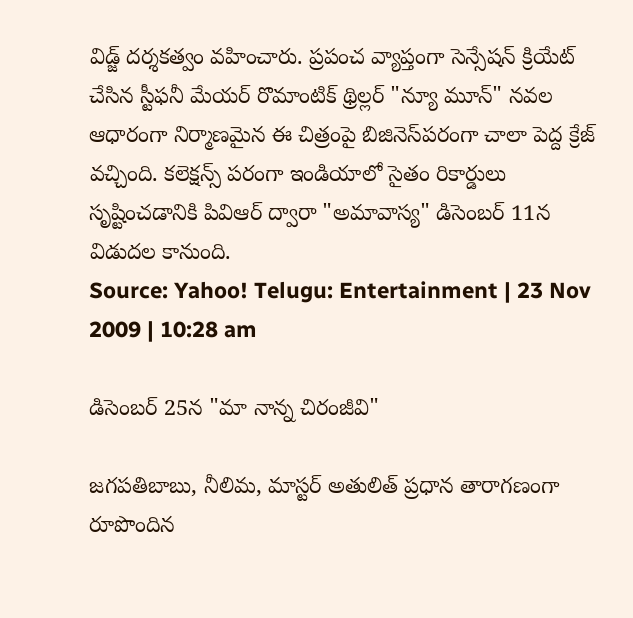విడ్జ్ దర్శకత్వం వహించారు. ప్రపంచ వ్యాప్తంగా సెన్సేషన్ క్రియేట్ చేసిన స్టీఫనీ మేయర్ రొమాంటిక్ థ్రిల్లర్ "న్యూ మూన్" నవల ఆధారంగా నిర్మాణమైన ఈ చిత్రంపై బిజినెస్‌పరంగా చాలా పెద్ద క్రేజ్ వచ్చింది. కలెక్షన్స్ పరంగా ఇండియాలో సైతం రికార్డులు సృష్టించడానికి పివిఆర్ ద్వారా "అమావాస్య" డిసెంబర్ 11న విడుదల కానుంది.
Source: Yahoo! Telugu: Entertainment | 23 Nov 2009 | 10:28 am

డిసెంబర్ 25న "మా నాన్న చిరంజీవి"

జగపతిబాబు, నీలిమ, మాస్టర్ అతులిత్ ప్రధాన తారాగణంగా రూపొందిన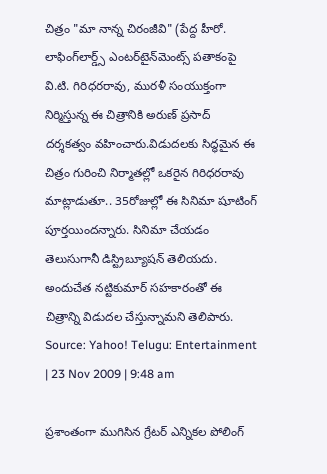చిత్రం "మా నాన్న చిరంజీవి" (పేద్ద హీరో. లాఫింగ్‌లార్డ్స్ ఎంటర్‌టైన్‌మెంట్స్ పతాకంపై వి.టి. గిరిధరరావు, మురళీ సంయుక్తంగా నిర్మిస్తున్న ఈ చిత్రానికి అరుణ్ ప్రసాద్ దర్శకత్వం వహించారు.విడుదలకు సిద్ధమైన ఈ చిత్రం గురించి నిర్మాతల్లో ఒకరైన గిరిధరరావు మాట్లాడుతూ.. 35రోజుల్లో ఈ సినిమా షూటింగ్ పూర్తయిందన్నారు. సినిమా చేయడం తెలుసుగానీ డిస్ట్రిబ్యూషన్ తెలియదు. అందుచేత నట్టికుమార్ సహకారంతో ఈ చిత్రాన్ని విడుదల చేస్తున్నామని తెలిపారు.
Source: Yahoo! Telugu: Entertainment | 23 Nov 2009 | 9:48 am

ప్రశాంతంగా ముగిసిన గ్రేటర్ ఎన్నికల పోలింగ్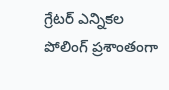గ్రేటర్ ఎన్నికల పోలింగ్ ప్రశాంతంగా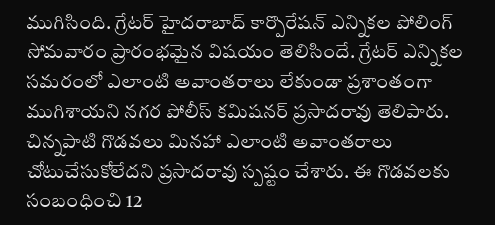ముగిసింది. గ్రేటర్ హైదరాబాద్ కార్పొరేషన్ ఎన్నికల పోలింగ్ సోమవారం ప్రారంభమైన విషయం తెలిసిందే. గ్రేటర్ ఎన్నికల సమరంలో ఎలాంటి అవాంతరాలు లేకుండా ప్రశాంతంగా ముగిశాయని నగర పోలీస్ కమిషనర్ ప్రసాదరావు తెలిపారు. చిన్నపాటి గొడవలు మినహా ఎలాంటి అవాంతరాలు చోటుచేసుకోలేదని ప్రసాదరావు స్పష్టం చేశారు. ఈ గొడవలకు సంబంధించి 12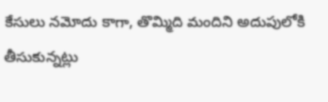కేసులు నమోదు కాగా, తొమ్మిది మందిని అదుపులోకి తీసుకున్నట్లు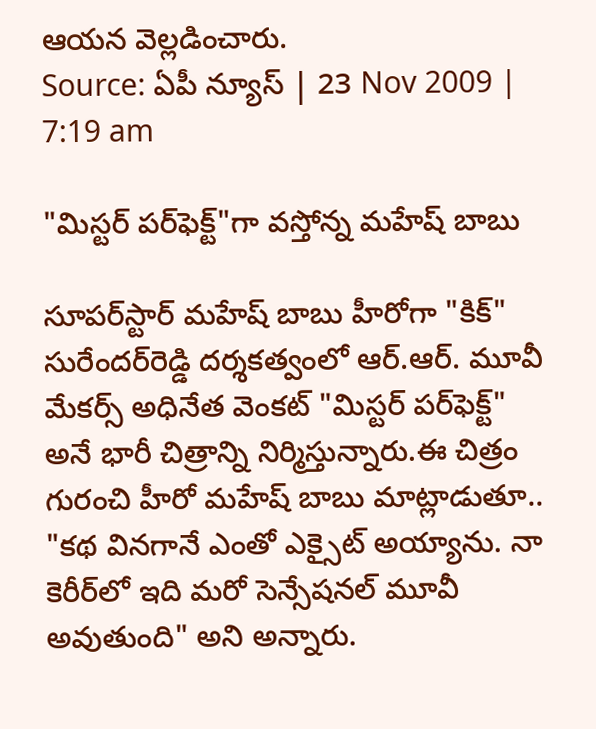ఆయన వెల్లడించారు.
Source: ఏపీ న్యూస్ | 23 Nov 2009 | 7:19 am

"మిస్టర్ పర్‌ఫెక్ట్‌‌"గా వస్తోన్న మహేష్ బాబు

సూపర్‌స్టార్ మహేష్ బాబు హీరోగా "కిక్" సురేందర్‌రెడ్డి దర్శకత్వంలో ఆర్.ఆర్. మూవీ మేకర్స్ అధినేత వెంకట్ "మిస్టర్ పర్‌ఫెక్ట్" అనే భారీ చిత్రాన్ని నిర్మిస్తున్నారు.ఈ చిత్రం గురంచి హీరో మహేష్ బాబు మాట్లాడుతూ.. "కథ వినగానే ఎంతో ఎక్సైట్ అయ్యాను. నా కెరీర్‌లో ఇది మరో సెన్సేషనల్ మూవీ అవుతుంది" అని అన్నారు.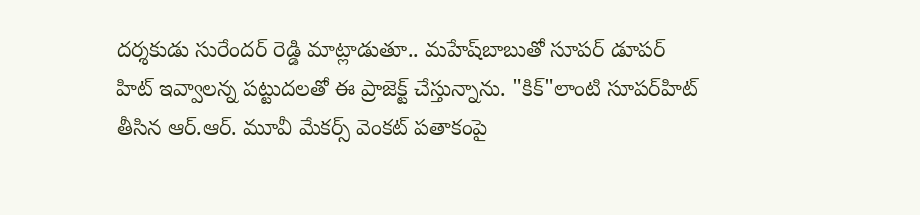దర్శకుడు సురేందర్ రెడ్డి మాట్లాడుతూ.. మహేష్‌బాబుతో సూపర్ డూపర్ హిట్ ఇవ్వాలన్న పట్టుదలతో ఈ ప్రాజెక్ట్ చేస్తున్నాను. "కిక్"లాంటి సూపర్‌హిట్ తీసిన ఆర్.ఆర్. మూవీ మేకర్స్ వెంకట్ పతాకంపై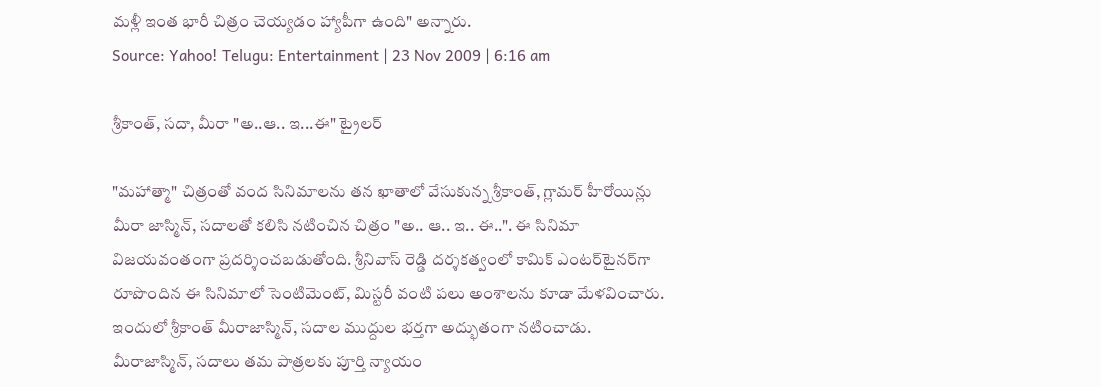మళ్లీ ఇంత భారీ చిత్రం చెయ్యడం హ్యాపీగా ఉంది" అన్నారు.
Source: Yahoo! Telugu: Entertainment | 23 Nov 2009 | 6:16 am

శ్రీకాంత్, సదా, మీరా "అ..ఆ.. ఇ...ఈ" ట్రైలర్

"మహాత్మా" చిత్రంతో వంద సినిమాలను తన ఖాతాలో వేసుకున్న శ్రీకాంత్, గ్లామర్ హీరోయిన్లు మీరా జాస్మిన్, సదాలతో కలిసి నటించిన చిత్రం "అ.. ఆ.. ఇ.. ఈ..". ఈ సినిమా విజయవంతంగా ప్రదర్శించబడుతోంది. శ్రీనివాస్ రెడ్డి దర్శకత్వంలో కామిక్ ఎంటర్‌టైనర్‌గా రూపొందిన ఈ సినిమాలో సెంటిమెంట్, మిస్టరీ వంటి పలు అంశాలను కూడా మేళవించారు. ఇందులో శ్రీకాంత్ మీరాజాస్మిన్, సదాల ముద్దుల భర్తగా అద్భుతంగా నటించాడు. మీరాజాస్మిన్, సదాలు తమ పాత్రలకు పూర్తి న్యాయం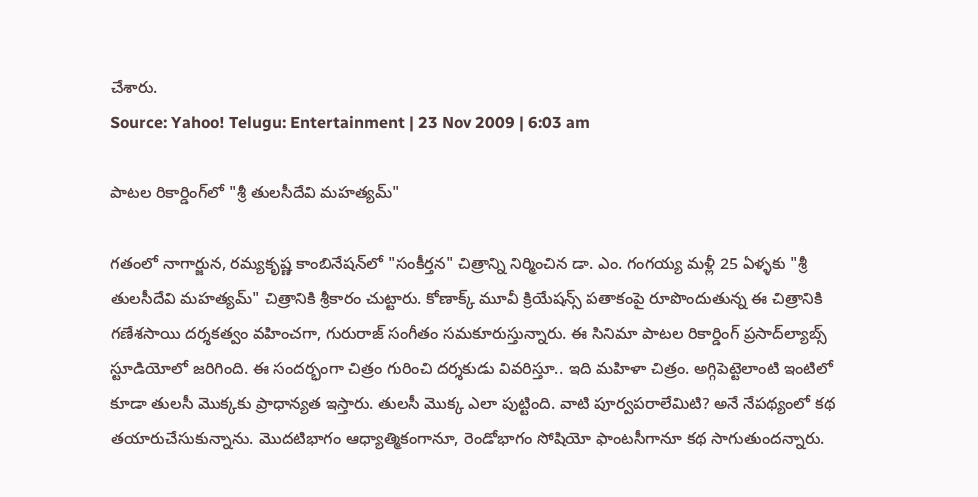చేశారు.
Source: Yahoo! Telugu: Entertainment | 23 Nov 2009 | 6:03 am

పాటల రికార్డింగ్‌లో "శ్రీ తులసీదేవి మహత్యమ్"

గతంలో నాగార్జున, రమ్యకృష్ణ కాంబినేషన్‌లో "సంకీర్తన" చిత్రాన్ని నిర్మించిన డా. ఎం. గంగయ్య మళ్లీ 25 ఏళ్ళకు "శ్రీ తులసీదేవి మహత్యమ్" చిత్రానికి శ్రీకారం చుట్టారు. కోణాక్క్ మూవీ క్రియేషన్స్ పతాకంపై రూపొందుతున్న ఈ చిత్రానికి గణేశసాయి దర్శకత్వం వహించగా, గురురాజ్ సంగీతం సమకూరుస్తున్నారు. ఈ సినిమా పాటల రికార్డింగ్ ప్రసాద్‌ల్యాబ్స్ స్టూడియోలో జరిగింది. ఈ సందర్భంగా చిత్రం గురించి దర్శకుడు వివరిస్తూ.. ఇది మహిళా చిత్రం. అగ్గిపెట్టెలాంటి ఇంటిలో కూడా తులసీ మొక్కకు ప్రాధాన్యత ఇస్తారు. తులసీ మొక్క ఎలా పుట్టింది. వాటి పూర్వపరాలేమిటి? అనే నేపథ్యంలో కథ తయారుచేసుకున్నాను. మొదటిభాగం ఆధ్యాత్మికంగానూ, రెండోభాగం సోషియో ఫాంటసీగానూ కథ సాగుతుందన్నారు.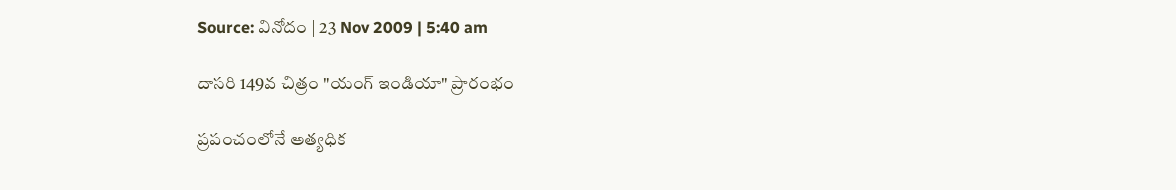Source: వినోదం | 23 Nov 2009 | 5:40 am

దాసరి 149వ చిత్రం "యంగ్ ఇండియా" ప్రారంభం

ప్రపంచంలోనే అత్యధిక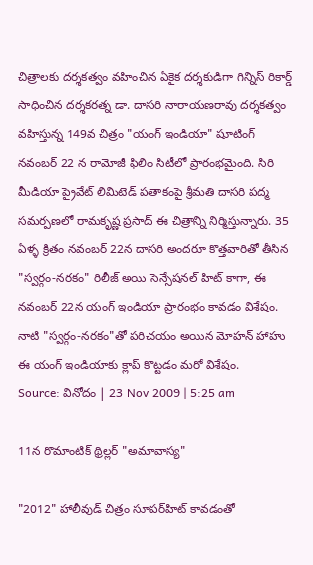చిత్రాలకు దర్శకత్వం వహించిన ఏకైక దర్శకుడిగా గిన్నిస్ రికార్డ్ సాధించిన దర్శకరత్న డా. దాసరి నారాయణరావు దర్శకత్వం వహిస్తున్న 149వ చిత్రం "యంగ్ ఇండియా" షూటింగ్ నవంబర్ 22 న రామోజీ ఫిలిం సిటీలో ప్రారంభమైంది. సిరి మీడియా ప్రైవేట్ లిమిటెడ్ పతాకంపై శ్రీమతి దాసరి పద్మ సమర్పణలో రామకృష్ణ ప్రసాద్ ఈ చిత్రాన్ని నిర్మిస్తున్నారు. 35 ఏళ్ళ క్రితం నవంబర్ 22న దాసరి అందరూ కొత్తవారితో తీసిన "స్వర్గం-నరకం" రిలీజ్ అయి సెన్సేషనల్ హిట్ కాగా, ఈ నవంబర్ 22న యంగ్ ఇండియా ప్రారంభం కావడం విశేషం. నాటి "స్వర్గం-నరకం"తో పరిచయం అయిన మోహన్ హాహు ఈ యంగ్ ఇండియాకు క్లాప్ కొట్టడం మరో విశేషం.
Source: వినోదం | 23 Nov 2009 | 5:25 am

11న రొమాంటిక్ థ్రిల్లర్ "అమావాస్య"

"2012" హాలీవుడ్ చిత్రం సూపర్‌హిట్ కావడంతో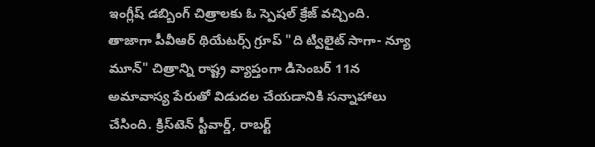ఇంగ్లీష్ డబ్బింగ్ చిత్రాలకు ఓ స్పెషల్ క్రేజ్ వచ్చింది. తాజాగా పీవీఆర్ థియేటర్స్ గ్రూప్ "ది ట్విలైట్ సాగా- న్యూ మూన్" చిత్రాన్ని రాష్ట్ర వ్యాప్తంగా డిసెంబర్ 11న అమావాస్య పేరుతో విడుదల చేయడానికి సన్నాహాలు చేసింది. క్రిస్‌టెన్ స్టీవార్డ్, రాబర్ట్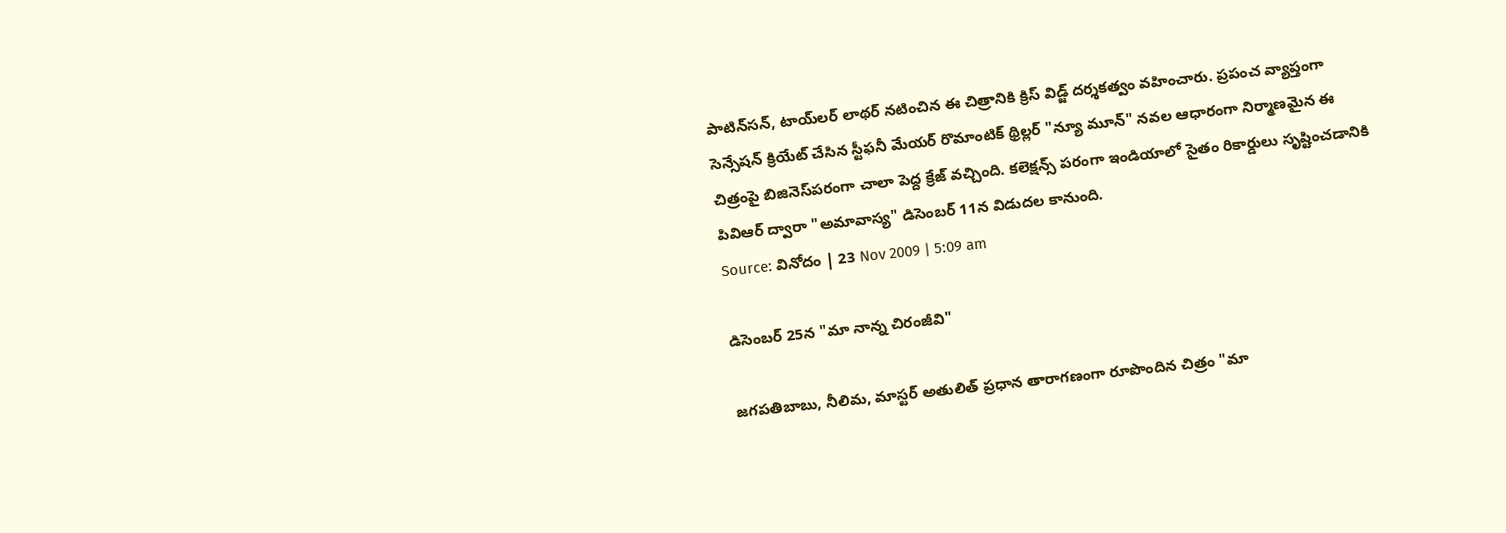పాటిన్‌సన్, టాయ్‌లర్ లాథర్ నటించిన ఈ చిత్రానికి క్రిస్ విడ్జ్ దర్శకత్వం వహించారు. ప్రపంచ వ్యాప్తంగా సెన్సేషన్ క్రియేట్ చేసిన స్టీఫనీ మేయర్ రొమాంటిక్ థ్రిల్లర్ "న్యూ మూన్" నవల ఆధారంగా నిర్మాణమైన ఈ చిత్రంపై బిజినెస్‌పరంగా చాలా పెద్ద క్రేజ్ వచ్చింది. కలెక్షన్స్ పరంగా ఇండియాలో సైతం రికార్డులు సృష్టించడానికి పివిఆర్ ద్వారా "అమావాస్య" డిసెంబర్ 11న విడుదల కానుంది.
Source: వినోదం | 23 Nov 2009 | 5:09 am

డిసెంబర్ 25న "మా నాన్న చిరంజీవి"

జగపతిబాబు, నీలిమ, మాస్టర్ అతులిత్ ప్రధాన తారాగణంగా రూపొందిన చిత్రం "మా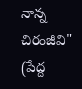నాన్న చిరంజీవి" (పేద్ద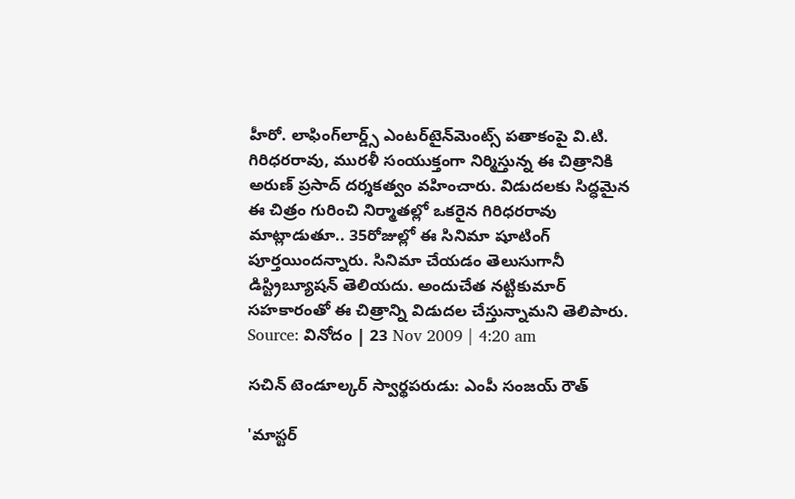హీరో. లాఫింగ్‌లార్డ్స్ ఎంటర్‌టైన్‌మెంట్స్ పతాకంపై వి.టి. గిరిధరరావు, మురళీ సంయుక్తంగా నిర్మిస్తున్న ఈ చిత్రానికి అరుణ్ ప్రసాద్ దర్శకత్వం వహించారు. విడుదలకు సిద్ధమైన ఈ చిత్రం గురించి నిర్మాతల్లో ఒకరైన గిరిధరరావు మాట్లాడుతూ.. 35రోజుల్లో ఈ సినిమా షూటింగ్ పూర్తయిందన్నారు. సినిమా చేయడం తెలుసుగానీ డిస్ట్రిబ్యూషన్ తెలియదు. అందుచేత నట్టికుమార్ సహకారంతో ఈ చిత్రాన్ని విడుదల చేస్తున్నామని తెలిపారు.
Source: వినోదం | 23 Nov 2009 | 4:20 am

సచిన్ టెండూల్కర్ స్వార్థపరుడు: ఎంపీ సంజయ్ రౌత్

'మాస్టర్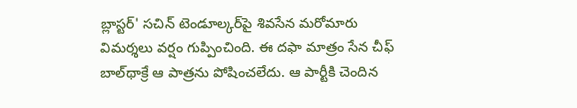బ్లాస్టర్' సచిన్ టెండూల్కర్‌పై శివసేన మరోమారు విమర్శలు వర్షం గుప్పించింది. ఈ దఫా మాత్రం సేన చీఫ్ బాల్‌థాక్రే ఆ పాత్రను పోషించలేదు. ఆ పార్టీకి చెందిన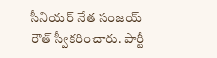సీనియర్ నేత సంజయ్ రౌత్ స్వీకరించారు. పార్టీ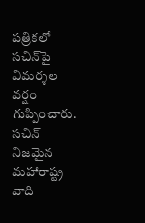పత్రికలో సచిన్‌పై విమర్శల వర్షం గుప్పించారు. సచిన్ నిజమైన మహారాష్ట్ర వాది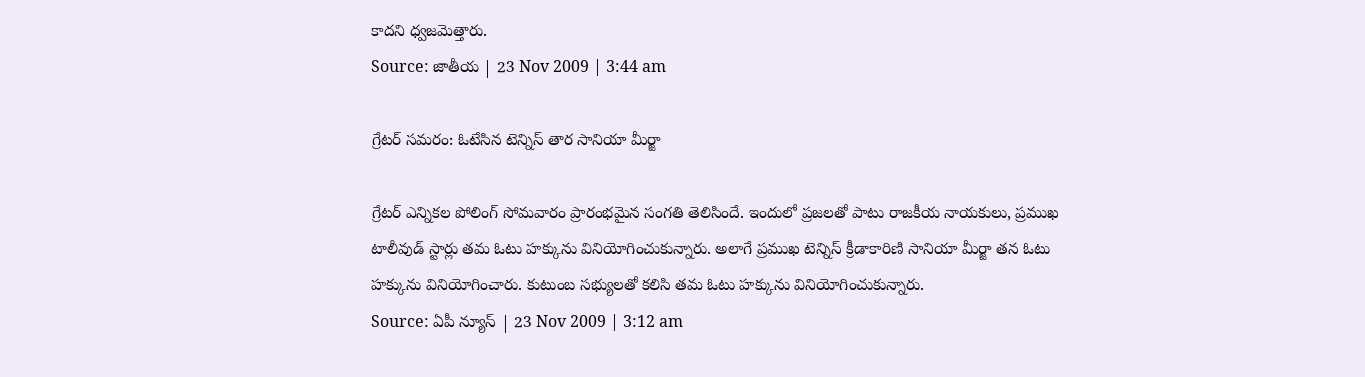కాదని ధ్వజమెత్తారు.
Source: జాతీయ | 23 Nov 2009 | 3:44 am

గ్రేటర్ సమరం: ఓటేసిన టెన్నిస్ తార సానియా మీర్జా

గ్రేటర్ ఎన్నికల పోలింగ్ సోమవారం ప్రారంభమైన సంగతి తెలిసిందే. ఇందులో ప్రజలతో పాటు రాజకీయ నాయకులు, ప్రముఖ టాలీవుడ్ స్టార్లు తమ ఓటు హక్కును వినియోగించుకున్నారు. అలాగే ప్రముఖ టెన్నిస్ క్రీడాకారిణి సానియా మీర్జా తన ఓటు హక్కును వినియోగించారు. కుటుంబ సభ్యులతో కలిసి తమ ఓటు హక్కును వినియోగించుకున్నారు.
Source: ఏపీ న్యూస్ | 23 Nov 2009 | 3:12 am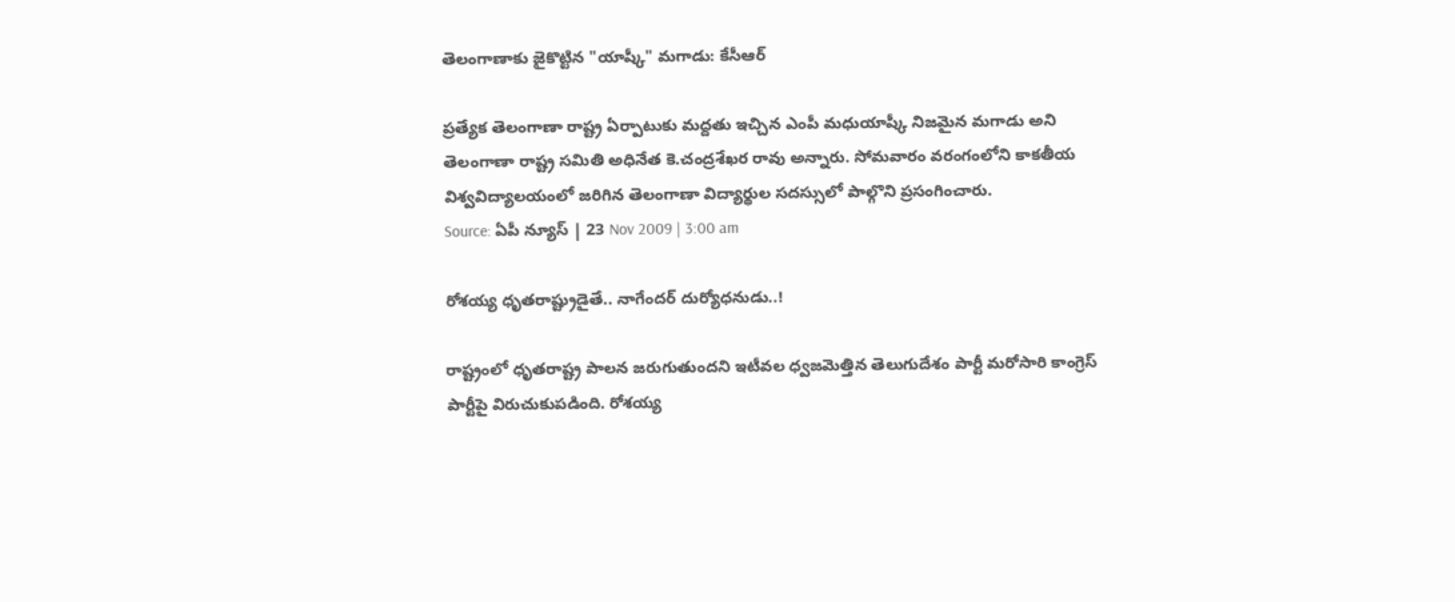తెలంగాణాకు జైకొట్టిన "యాష్కీ" మగాడు: కేసీఆర్

ప్రత్యేక తెలంగాణా రాష్ట్ర ఏర్పాటుకు మద్దతు ఇచ్చిన ఎంపీ మధుయాష్కీ నిజమైన మగాడు అని తెలంగాణా రాష్ట్ర సమితి అధినేత కె.చంద్రశేఖర రావు అన్నారు. సోమవారం వరంగంలోని కాకతీయ విశ్వవిద్యాలయంలో జరిగిన తెలంగాణా విద్యార్థుల సదస్సులో పాల్గొని ప్రసంగించారు.
Source: ఏపీ న్యూస్ | 23 Nov 2009 | 3:00 am

రోశయ్య ధృతరాష్ట్రుడైతే.. నాగేందర్ దుర్యోధనుడు..!

రాష్ట్రంలో ధృతరాష్ట్ర పాలన జరుగుతుందని ఇటీవల ధ్వజమెత్తిన తెలుగుదేశం పార్టీ మరోసారి కాంగ్రెస్ పార్టీపై విరుచుకుపడింది. రోశయ్య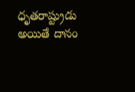ధృతరాష్ట్రుడు అయితే దానం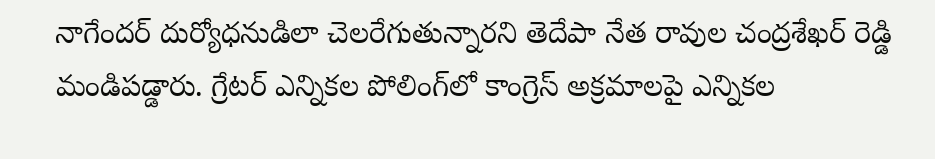నాగేందర్ దుర్యోధనుడిలా చెలరేగుతున్నారని తెదేపా నేత రావుల చంద్రశేఖర్ రెడ్డి మండిపడ్డారు. గ్రేటర్ ఎన్నికల పోలింగ్‌లో కాంగ్రెస్ అక్రమాలపై ఎన్నికల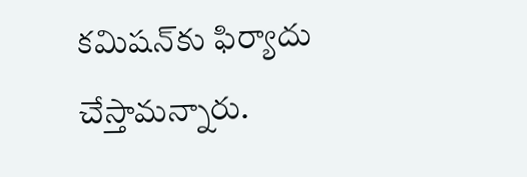కమిషన్‌కు ఫిర్యాదు చేస్తామన్నారు.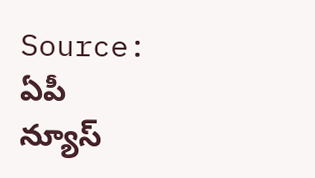Source: ఏపీ న్యూస్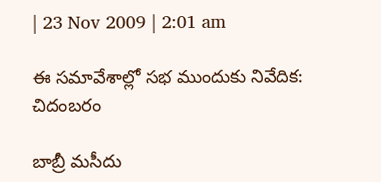| 23 Nov 2009 | 2:01 am

ఈ సమావేశాల్లో సభ ముందుకు నివేదిక: చిదంబరం

బాబ్రీ మసీదు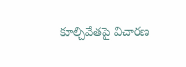కూల్చివేతపై విచారణ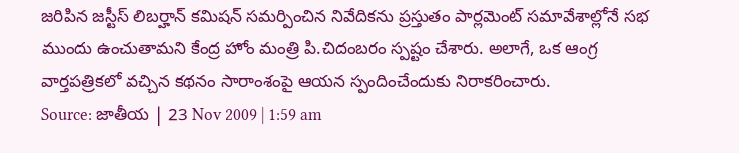జరిపిన జస్టీస్ లిబర్హాన్ కమిషన్ సమర్పించిన నివేదికను ప్రస్తుతం పార్లమెంట్ సమావేశాల్లోనే సభ ముందు ఉంచుతామని కేంద్ర హోం మంత్రి పి.చిదంబరం స్పష్టం చేశారు. అలాగే, ఒక ఆంగ్ర వార్తపత్రికలో వచ్చిన కథనం సారాంశంపై ఆయన స్పందించేందుకు నిరాకరించారు.
Source: జాతీయ | 23 Nov 2009 | 1:59 am